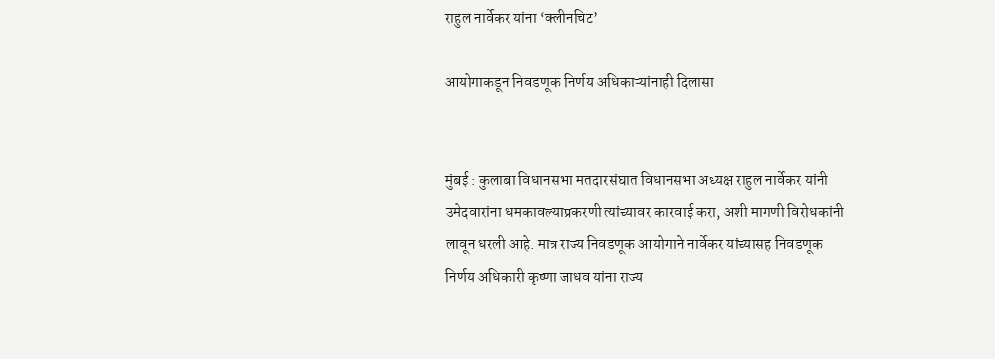राहुल नार्वेकर यांना ‘क्लीनचिट’

आयोगाकडून निवडणूक निर्णय अधिकाऱ्यांनाही दिलासा


मुंबई : कुलाबा विधानसभा मतदारसंघात विधानसभा अध्यक्ष राहुल नार्वेकर यांनी उमेदवारांना धमकावल्याप्रकरणी त्यांच्यावर कारवाई करा, अशी मागणी विरोधकांनी लावून धरली आहे. मात्र राज्य निवडणूक आयोगाने नार्वेकर यांच्यासह निवडणूक निर्णय अधिकारी कृष्णा जाधव यांना राज्य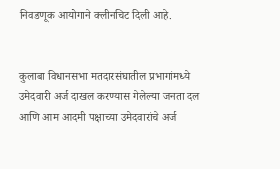निवडणूक आयोगाने क्लीनचिट दिली आहे.


कुलाबा विधानसभा मतदारसंघातील प्रभागांमध्ये उमेदवारी अर्ज दाखल करण्यास गेलेल्या जनता दल आणि आम आदमी पक्षाच्या उमेदवारांचे अर्ज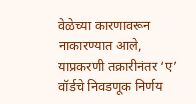वेळेच्या कारणावरून नाकारण्यात आले, याप्रकरणी तक्रारीनंतर ‘ए’ वॉर्डचे निवडणूक निर्णय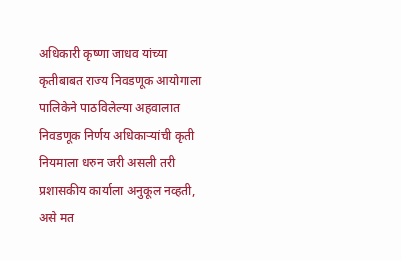अधिकारी कृष्णा जाधव यांच्या कृतीबाबत राज्य निवडणूक आयोगाला पालिकेने पाठविलेल्या अहवालात निवडणूक निर्णय अधिकाऱ्यांची कृती नियमाला धरुन जरी असली तरी प्रशासकीय कार्याला अनुकूल नव्हती, असे मत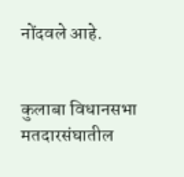नोंदवले आहे.


कुलाबा विधानसभा मतदारसंघातील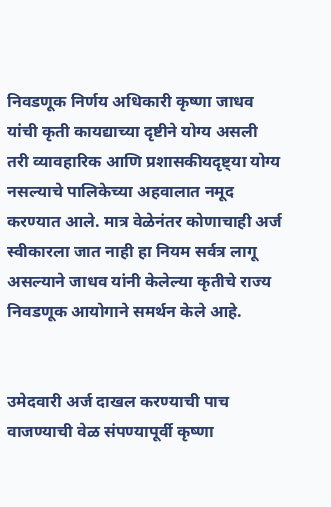निवडणूक निर्णय अधिकारी कृष्णा जाधव यांची कृती कायद्याच्या दृष्टीने योग्य असली तरी व्यावहारिक आणि प्रशासकीयदृष्ट्या योग्य नसल्याचे पालिकेच्या अहवालात नमूद करण्यात आले. मात्र वेळेनंतर कोणाचाही अर्ज स्वीकारला जात नाही हा नियम सर्वत्र लागू असल्याने जाधव यांनी केलेल्या कृतीचे राज्य निवडणूक आयोगाने समर्थन केले आहे.


उमेदवारी अर्ज दाखल करण्याची पाच वाजण्याची वेळ संपण्यापूर्वी कृष्णा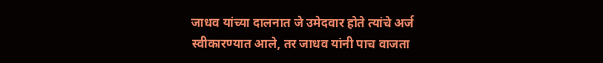जाधव यांच्या दालनात जे उमेदवार होते त्यांचे अर्ज स्वीकारण्यात आले, तर जाधव यांनी पाच वाजता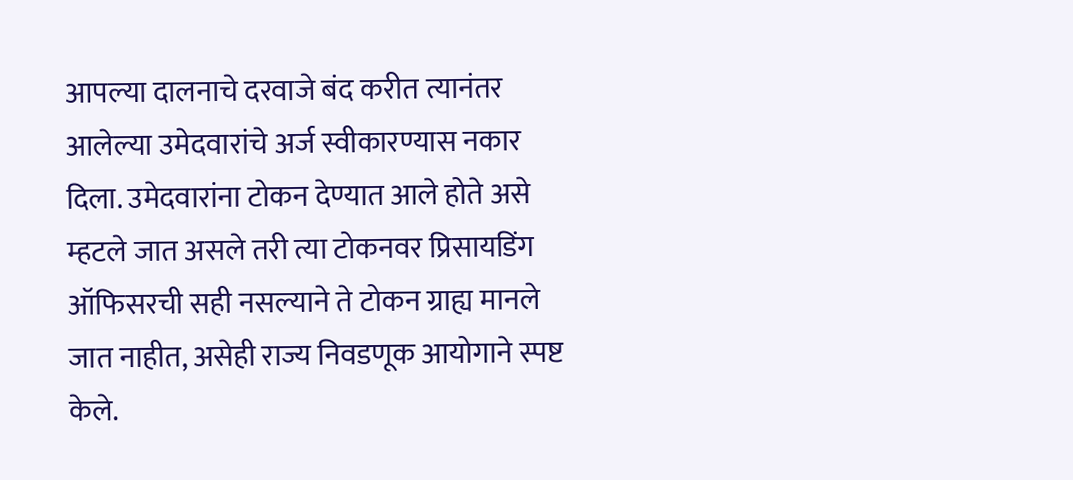आपल्या दालनाचे दरवाजे बंद करीत त्यानंतर आलेल्या उमेदवारांचे अर्ज स्वीकारण्यास नकार दिला. उमेदवारांना टोकन देण्यात आले होते असे म्हटले जात असले तरी त्या टोकनवर प्रिसायडिंग ऑफिसरची सही नसल्याने ते टोकन ग्राह्य मानले जात नाहीत, असेही राज्य निवडणूक आयोगाने स्पष्ट केले.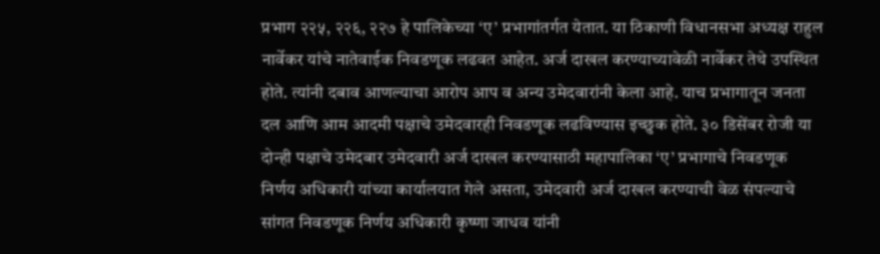प्रभाग २२५, २२६, २२७ हे पालिकेच्या ‘ए’ प्रभागांतर्गत येतात. या ठिकाणी विधानसभा अध्यक्ष राहुल नार्वेकर यांचे नातेवाईक निवडणूक लढवत आहेत. अर्ज दाखल करण्याच्यावेळी नार्वेकर तेथे उपस्थित होते. त्यांनी दबाव आणल्याचा आरोप आप व अन्य उमेदवारांनी केला आहे. याच प्रभागातून जनता दल आणि आम आदमी पक्षाचे उमेदवारही निवडणूक लढविण्यास इच्छुक होते. ३० डिसेंबर रोजी या दोन्ही पक्षाचे उमेदबार उमेदवारी अर्ज दाखल करण्यासाठी महापालिका ‘ए’ प्रभागाचे निवडणूक निर्णय अधिकारी यांच्या कार्यालयात गेले असता, उमेदवारी अर्ज दाखल करण्याची वेळ संपल्याचे सांगत निवडणूक निर्णय अधिकारी कृष्णा जाधव यांनी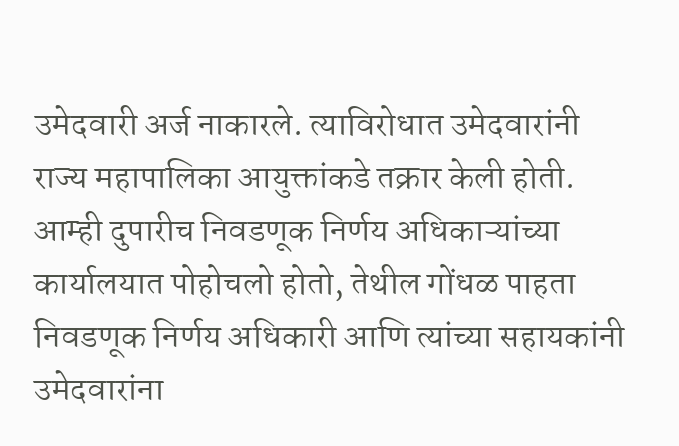उमेदवारी अर्ज नाकारले. त्याविरोधात उमेदवारांनी राज्य महापालिका आयुक्तांकडे तक्रार केली होती. आम्ही दुपारीच निवडणूक निर्णय अधिकाऱ्यांच्या कार्यालयात पोहोचलो होतो, तेथील गोंधळ पाहता निवडणूक निर्णय अधिकारी आणि त्यांच्या सहायकांनी उमेदवारांना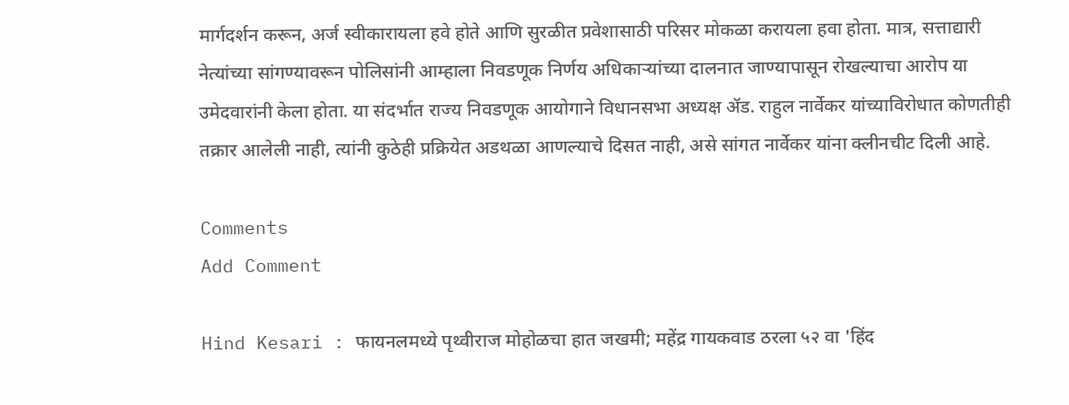मार्गदर्शन करून, अर्ज स्वीकारायला हवे होते आणि सुरळीत प्रवेशासाठी परिसर मोकळा करायला हवा होता. मात्र, सत्ताद्यारी नेत्यांच्या सांगण्यावरून पोलिसांनी आम्हाला निवडणूक निर्णय अधिकाऱ्यांच्या दालनात जाण्यापासून रोखल्याचा आरोप या उमेदवारांनी केला होता. या संदर्भात राज्य निवडणूक आयोगाने विधानसभा अध्यक्ष ॲड. राहुल नार्वेकर यांच्याविरोधात कोणतीही तक्रार आलेली नाही, त्यांनी कुठेही प्रक्रियेत अडथळा आणल्याचे दिसत नाही, असे सांगत नार्वेकर यांना क्लीनचीट दिली आहे.

Comments
Add Comment

Hind Kesari : फायनलमध्ये पृथ्वीराज मोहोळचा हात जखमी; महेंद्र गायकवाड ठरला ५२ वा 'हिंद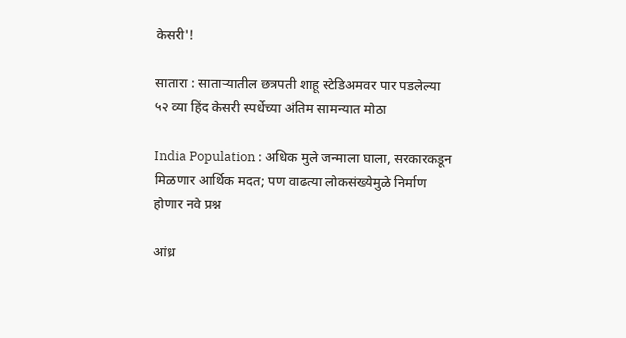केसरी'!

सातारा : साताऱ्यातील छत्रपती शाहू स्टेडिअमवर पार पडलेल्या ५२ व्या हिंद केसरी स्पर्धेच्या अंतिम सामन्यात मोठा

India Population : अधिक मुले जन्माला घाला, सरकारकडून मिळणार आर्थिक मदत; पण वाढत्या लोकसंख्येमुळे निर्माण होणार नवे प्रश्न

आंध्र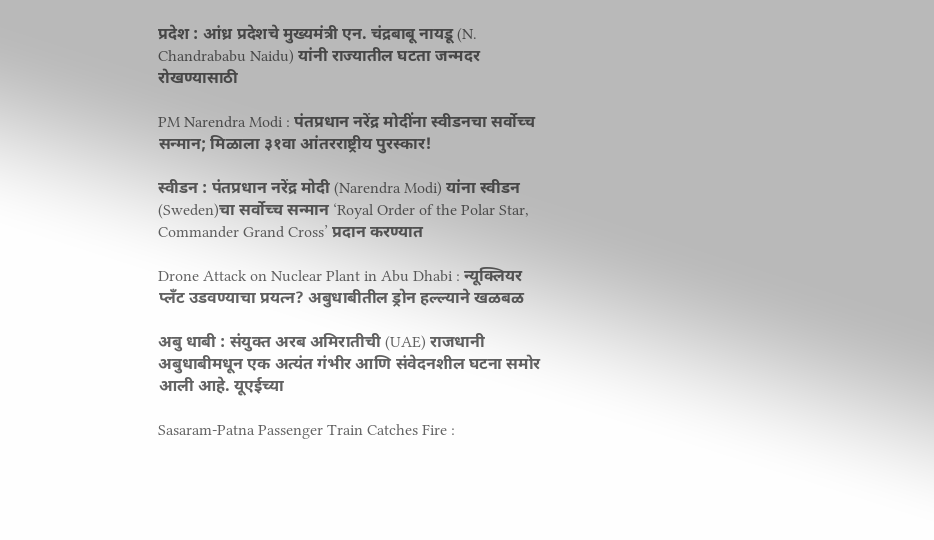प्रदेश : आंध्र प्रदेशचे मुख्यमंत्री एन. चंद्रबाबू नायडू (N. Chandrababu Naidu) यांनी राज्यातील घटता जन्मदर रोखण्यासाठी

PM Narendra Modi : पंतप्रधान नरेंद्र मोदींना स्वीडनचा सर्वोच्च सन्मान; मिळाला ३१वा आंतरराष्ट्रीय पुरस्कार!

स्वीडन : पंतप्रधान नरेंद्र मोदी (Narendra Modi) यांना स्वीडन (Sweden)चा सर्वोच्च सन्मान ‘Royal Order of the Polar Star, Commander Grand Cross’ प्रदान करण्यात

Drone Attack on Nuclear Plant in Abu Dhabi : न्यूक्लियर प्लँट उडवण्याचा प्रयत्न? अबुधाबीतील ड्रोन हल्ल्याने खळबळ

अबु धाबी : संयुक्त अरब अमिरातीची (UAE) राजधानी अबुधाबीमधून एक अत्यंत गंभीर आणि संवेदनशील घटना समोर आली आहे. यूएईच्या

Sasaram-Patna Passenger Train Catches Fire :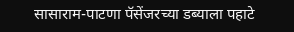सासाराम-पाटणा पॅसेंजरच्या डब्याला पहाटे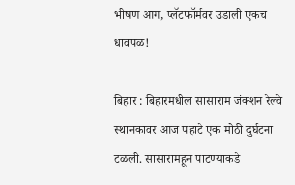भीषण आग, प्लॅटफॉर्मवर उडाली एकच धावपळ!

बिहार : बिहारमधील सासाराम जंक्शन रेल्वे स्थानकावर आज पहाटे एक मोठी दुर्घटना टळली. सासारामहून पाटण्याकडे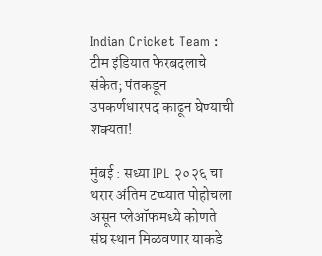Indian Cricket Team : टीम इंडियात फेरबदलाचे संकेत; पंतकडून उपकर्णधारपद काढून घेण्याची शक्यता!

मुंबई : सध्या IPL २०२६ चा थरार अंतिम टप्प्यात पोहोचला असून प्लेऑफमध्ये कोणते संघ स्थान मिळवणार याकडे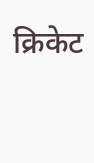क्रिकेट